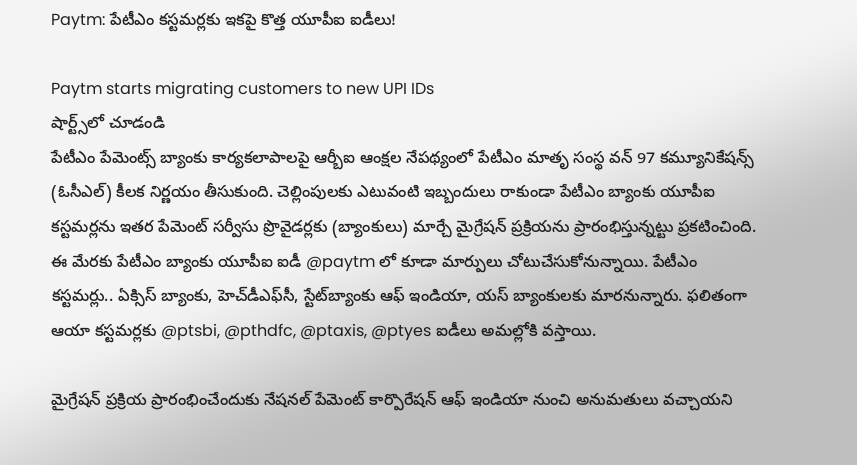Paytm: పేటీఎం కస్టమర్లకు ఇకపై కొత్త యూపీఐ ఐడీలు!

Paytm starts migrating customers to new UPI IDs
షార్ట్స్‌లో చూడండి
పేటీఎం పేమెంట్స్ బ్యాంకు కార్యకలాపాలపై ఆర్బీఐ ఆంక్షల నేపథ్యంలో పేటీఎం మాతృ సంస్థ వన్ 97 కమ్యూనికేషన్స్ (ఓసీఎల్) కీలక నిర్ణయం తీసుకుంది. చెల్లింపులకు ఎటువంటి ఇబ్బందులు రాకుండా పేటీఎం బ్యాంకు యూపీఐ కస్టమర్లను ఇతర పేమెంట్ సర్వీసు ప్రొవైడర్లకు (బ్యాంకులు) మార్చే మైగ్రేషన్ ప్రక్రియను ప్రారంభిస్తున్నట్టు ప్రకటించింది. ఈ మేరకు పేటీఎం బ్యాంకు యూపీఐ ఐడీ @paytm లో కూడా మార్పులు చోటుచేసుకోనున్నాయి. పేటీఎం కస్టమర్లు.. ఏక్సిస్ బ్యాంకు, హెచ్‌డీఎఫ్‌సీ, స్టేట్‌బ్యాంకు ఆఫ్ ఇండియా, యస్ బ్యాంకులకు మారనున్నారు. ఫలితంగా ఆయా కస్టమర్లకు @ptsbi, @pthdfc, @ptaxis, @ptyes ఐడీలు అమల్లోకి వస్తాయి.

మైగ్రేషన్ ప్రక్రియ ప్రారంభించేందుకు నేషనల్ పేమెంట్ కార్పొరేషన్ ఆఫ్ ఇండియా నుంచి అనుమతులు వచ్చాయని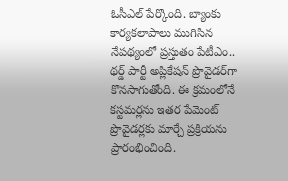ఓసీఎల్ పేర్కొంది. బ్యాంకు కార్యకలాపాలు ముగిసిన నేపథ్యంలో ప్రస్తుతం పేటీఎం.. థర్డ్ పార్టీ అప్లికేషన్ ప్రొవైడర్‌గా కొనసాగుతోంది. ఈ క్రమంలోనే కస్టమర్లను ఇతర పేమెంట్ ప్రొవైడర్లకు మార్చే ప్రక్రియను ప్రారంభించింది.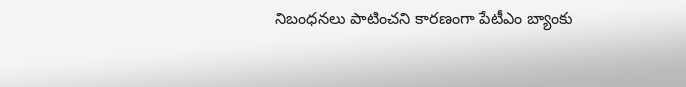నిబంధనలు పాటించని కారణంగా పేటీఎం బ్యాంకు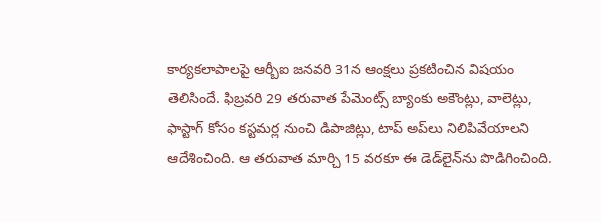కార్యకలాపాలపై ఆర్బీఐ జనవరి 31న ఆంక్షలు ప్రకటించిన విషయం తెలిసిందే. ఫిబ్రవరి 29 తరువాత పేమెంట్స్ బ్యాంకు అకౌంట్లు, వాలెట్లు, ఫాస్టాగ్ కోసం కస్టమర్ల నుంచి డిపాజిట్లు, టాప్ అప్‌లు నిలిపివేయాలని ఆదేశించింది. ఆ తరువాత మార్చి 15 వరకూ ఈ డెడ్‌లైన్‌ను పొడిగించింది.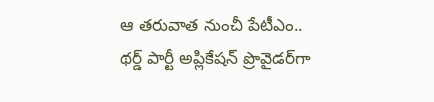ఆ తరువాత నుంచీ పేటీఎం.. థర్డ్ పార్టీ అప్లికేషన్ ప్రొవైడర్‌గా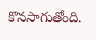కొనసాగుతోంది.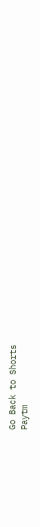Go Back to Shorts
Paytm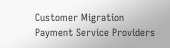Customer Migration
Payment Service Providers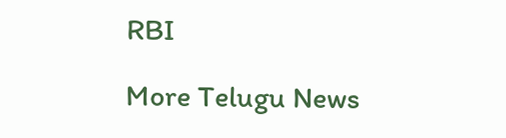RBI

More Telugu News